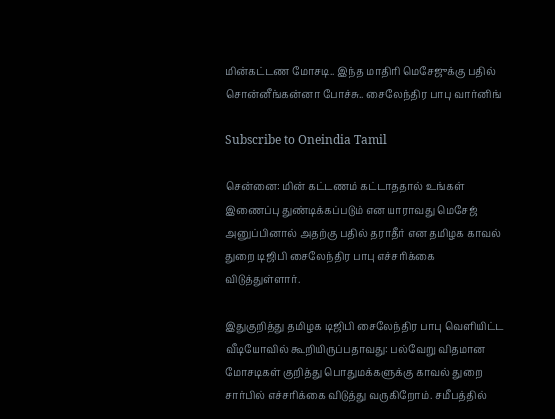மின்கட்டண மோசடி.. இந்த மாதிரி மெசேஜுக்கு பதில் சொன்னீங்கன்னா போச்சு.. சைலேந்திர பாபு வார்னிங்

Subscribe to Oneindia Tamil

சென்னை: மின் கட்டணம் கட்டாததால் உங்கள் இணைப்பு துண்டிக்கப்படும் என யாராவது மெசேஜ் அனுப்பினால் அதற்கு பதில் தராதீர் என தமிழக காவல் துறை டிஜிபி சைலேந்திர பாபு எச்சரிக்கை விடுத்துள்ளார்.

இதுகுறித்து தமிழக டிஜிபி சைலேந்திர பாபு வெளியிட்ட வீடியோவில் கூறியிருப்பதாவது: பல்வேறு விதமான மோசடிகள் குறித்து பொதுமக்களுக்கு காவல் துறை சார்பில் எச்சரிக்கை விடுத்து வருகிறோம். சமீபத்தில்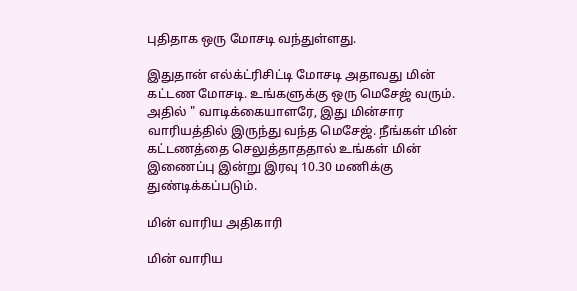புதிதாக ஒரு மோசடி வந்துள்ளது.

இதுதான் எல்க்ட்ரிசிட்டி மோசடி அதாவது மின் கட்டண மோசடி. உங்களுக்கு ஒரு மெசேஜ் வரும். அதில் " வாடிக்கையாளரே, இது மின்சார வாரியத்தில் இருந்து வந்த மெசேஜ். நீங்கள் மின் கட்டணத்தை செலுத்தாததால் உங்கள் மின் இணைப்பு இன்று இரவு 10.30 மணிக்கு துண்டிக்கப்படும்.

மின் வாரிய அதிகாரி

மின் வாரிய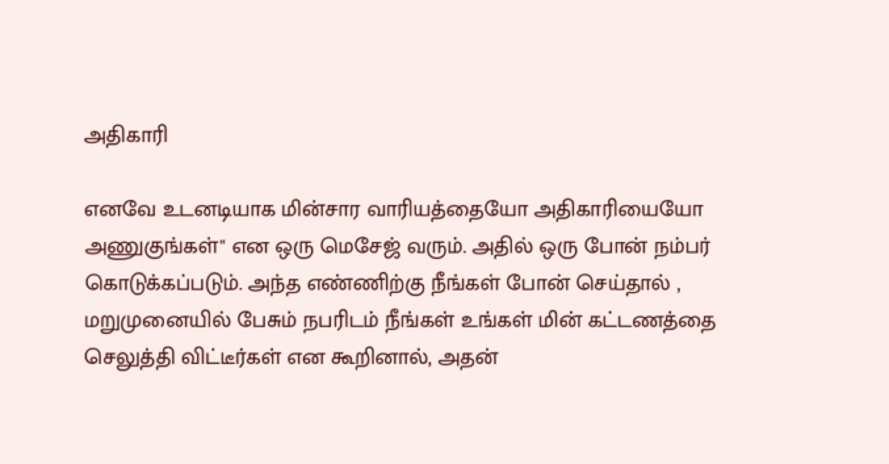அதிகாரி

எனவே உடனடியாக மின்சார வாரியத்தையோ அதிகாரியையோ அணுகுங்கள்" என ஒரு மெசேஜ் வரும். அதில் ஒரு போன் நம்பர் கொடுக்கப்படும். அந்த எண்ணிற்கு நீங்கள் போன் செய்தால் , மறுமுனையில் பேசும் நபரிடம் நீங்கள் உங்கள் மின் கட்டணத்தை செலுத்தி விட்டீர்கள் என கூறினால், அதன்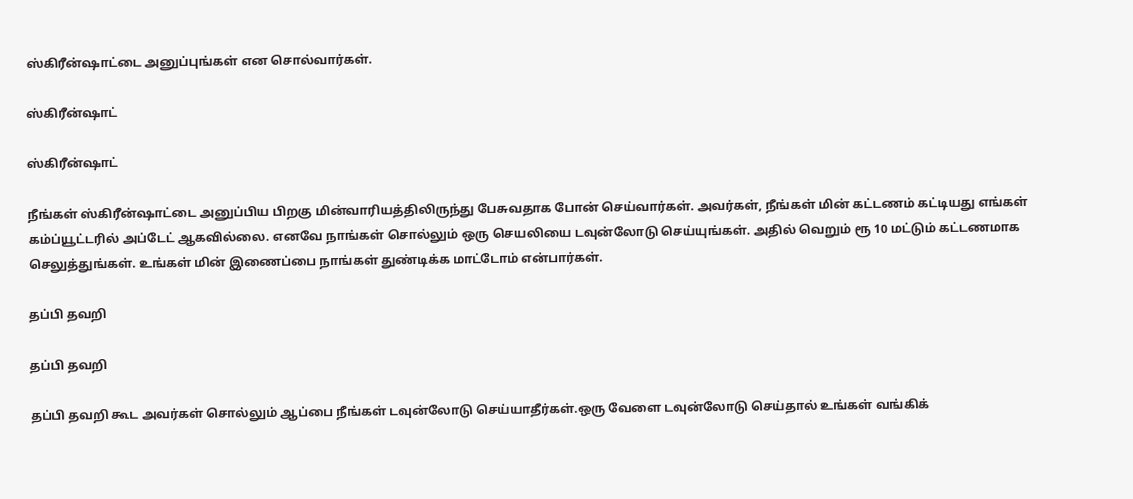ஸ்கிரீன்ஷாட்டை அனுப்புங்கள் என சொல்வார்கள்.

ஸ்கிரீன்ஷாட்

ஸ்கிரீன்ஷாட்

நீங்கள் ஸ்கிரீன்ஷாட்டை அனுப்பிய பிறகு மின்வாரியத்திலிருந்து பேசுவதாக போன் செய்வார்கள். அவர்கள், நீங்கள் மின் கட்டணம் கட்டியது எங்கள் கம்ப்யூட்டரில் அப்டேட் ஆகவில்லை. எனவே நாங்கள் சொல்லும் ஒரு செயலியை டவுன்லோடு செய்யுங்கள். அதில் வெறும் ரூ 10 மட்டும் கட்டணமாக செலுத்துங்கள். உங்கள் மின் இணைப்பை நாங்கள் துண்டிக்க மாட்டோம் என்பார்கள்.

தப்பி தவறி

தப்பி தவறி

தப்பி தவறி கூட அவர்கள் சொல்லும் ஆப்பை நீங்கள் டவுன்லோடு செய்யாதீர்கள்.ஒரு வேளை டவுன்லோடு செய்தால் உங்கள் வங்கிக்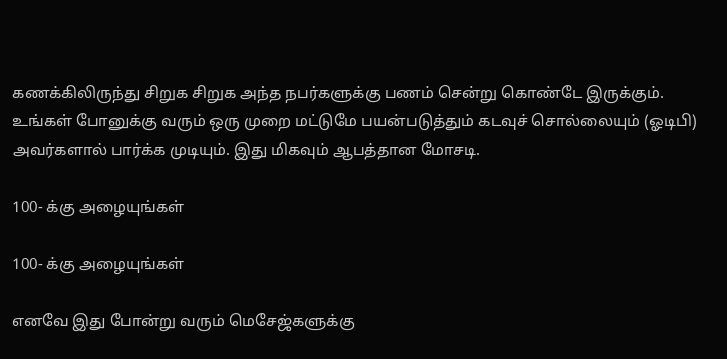கணக்கிலிருந்து சிறுக சிறுக அந்த நபர்களுக்கு பணம் சென்று கொண்டே இருக்கும். உங்கள் போனுக்கு வரும் ஒரு முறை மட்டுமே பயன்படுத்தும் கடவுச் சொல்லையும் (ஓடிபி) அவர்களால் பார்க்க முடியும். இது மிகவும் ஆபத்தான மோசடி.

100- க்கு அழையுங்கள்

100- க்கு அழையுங்கள்

எனவே இது போன்று வரும் மெசேஜ்களுக்கு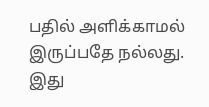பதில் அளிக்காமல் இருப்பதே நல்லது. இது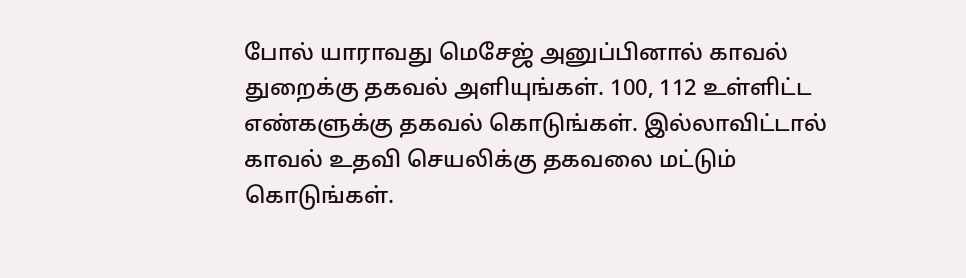போல் யாராவது மெசேஜ் அனுப்பினால் காவல் துறைக்கு தகவல் அளியுங்கள். 100, 112 உள்ளிட்ட எண்களுக்கு தகவல் கொடுங்கள். இல்லாவிட்டால் காவல் உதவி செயலிக்கு தகவலை மட்டும் கொடுங்கள்.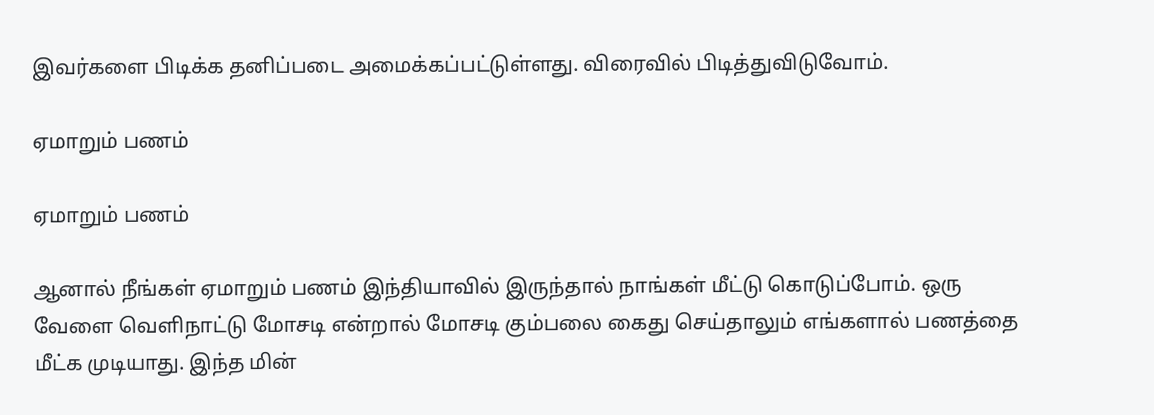இவர்களை பிடிக்க தனிப்படை அமைக்கப்பட்டுள்ளது. விரைவில் பிடித்துவிடுவோம்.

ஏமாறும் பணம்

ஏமாறும் பணம்

ஆனால் நீங்கள் ஏமாறும் பணம் இந்தியாவில் இருந்தால் நாங்கள் மீட்டு கொடுப்போம். ஒரு வேளை வெளிநாட்டு மோசடி என்றால் மோசடி கும்பலை கைது செய்தாலும் எங்களால் பணத்தை மீட்க முடியாது. இந்த மின்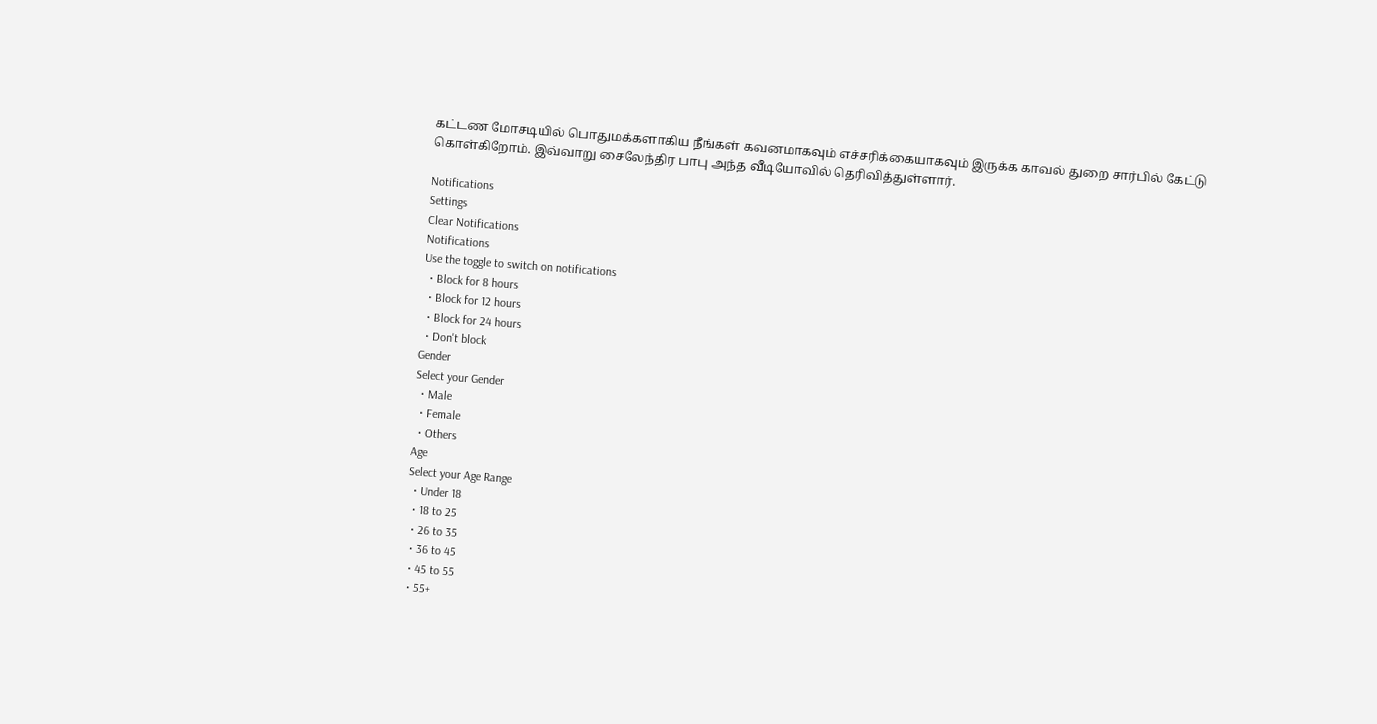கட்டண மோசடியில் பொதுமக்களாகிய நீங்கள் கவனமாகவும் எச்சரிக்கையாகவும் இருக்க காவல் துறை சார்பில் கேட்டு கொள்கிறோம். இவ்வாறு சைலேந்திர பாபு அந்த வீடியோவில் தெரிவித்துள்ளார்.

Notifications
Settings
Clear Notifications
Notifications
Use the toggle to switch on notifications
  • Block for 8 hours
  • Block for 12 hours
  • Block for 24 hours
  • Don't block
Gender
Select your Gender
  • Male
  • Female
  • Others
Age
Select your Age Range
  • Under 18
  • 18 to 25
  • 26 to 35
  • 36 to 45
  • 45 to 55
  • 55+